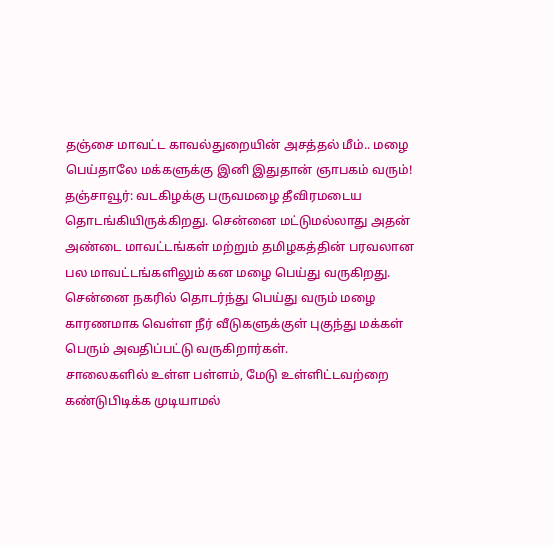தஞ்சை மாவட்ட காவல்துறையின் அசத்தல் மீம்.. மழை பெய்தாலே மக்களுக்கு இனி இதுதான் ஞாபகம் வரும்!
தஞ்சாவூர்: வடகிழக்கு பருவமழை தீவிரமடைய தொடங்கியிருக்கிறது. சென்னை மட்டுமல்லாது அதன் அண்டை மாவட்டங்கள் மற்றும் தமிழகத்தின் பரவலான பல மாவட்டங்களிலும் கன மழை பெய்து வருகிறது.
சென்னை நகரில் தொடர்ந்து பெய்து வரும் மழை காரணமாக வெள்ள நீர் வீடுகளுக்குள் புகுந்து மக்கள் பெரும் அவதிப்பட்டு வருகிறார்கள்.
சாலைகளில் உள்ள பள்ளம், மேடு உள்ளிட்டவற்றை கண்டுபிடிக்க முடியாமல்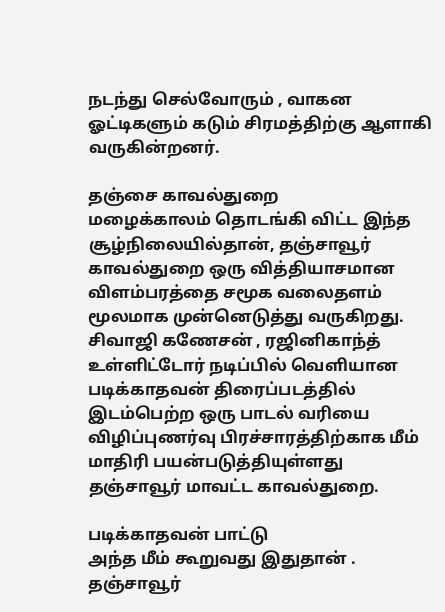நடந்து செல்வோரும் , வாகன ஓட்டிகளும் கடும் சிரமத்திற்கு ஆளாகி வருகின்றனர்.

தஞ்சை காவல்துறை
மழைக்காலம் தொடங்கி விட்ட இந்த சூழ்நிலையில்தான், தஞ்சாவூர் காவல்துறை ஒரு வித்தியாசமான விளம்பரத்தை சமூக வலைதளம் மூலமாக முன்னெடுத்து வருகிறது. சிவாஜி கணேசன் , ரஜினிகாந்த் உள்ளிட்டோர் நடிப்பில் வெளியான படிக்காதவன் திரைப்படத்தில் இடம்பெற்ற ஒரு பாடல் வரியை விழிப்புணர்வு பிரச்சாரத்திற்காக மீம் மாதிரி பயன்படுத்தியுள்ளது தஞ்சாவூர் மாவட்ட காவல்துறை.

படிக்காதவன் பாட்டு
அந்த மீம் கூறுவது இதுதான் . தஞ்சாவூர்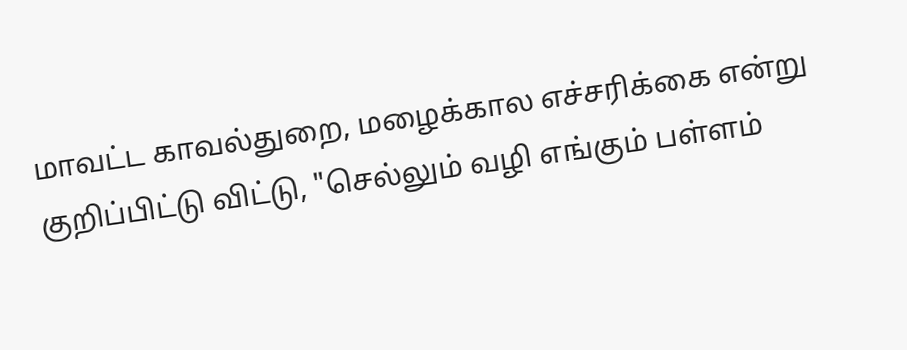மாவட்ட காவல்துறை, மழைக்கால எச்சரிக்கை என்று குறிப்பிட்டு விட்டு, "செல்லும் வழி எங்கும் பள்ளம்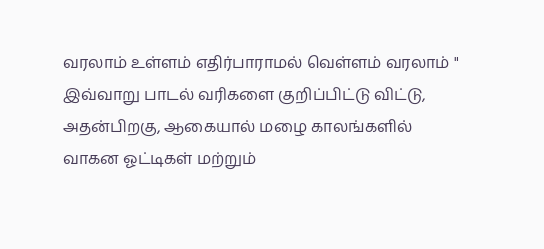வரலாம் உள்ளம் எதிர்பாராமல் வெள்ளம் வரலாம் " இவ்வாறு பாடல் வரிகளை குறிப்பிட்டு விட்டு, அதன்பிறகு, ஆகையால் மழை காலங்களில் வாகன ஓட்டிகள் மற்றும்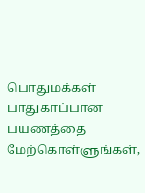பொதுமக்கள் பாதுகாப்பான பயணத்தை மேற்கொள்ளுங்கள்,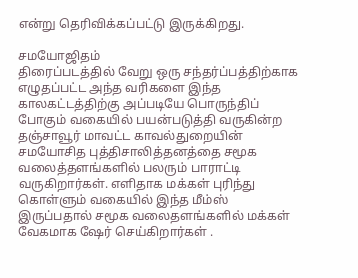என்று தெரிவிக்கப்பட்டு இருக்கிறது.

சமயோஜிதம்
திரைப்படத்தில் வேறு ஒரு சந்தர்ப்பத்திற்காக எழுதப்பட்ட அந்த வரிகளை இந்த காலகட்டத்திற்கு அப்படியே பொருந்திப் போகும் வகையில் பயன்படுத்தி வருகின்ற தஞ்சாவூர் மாவட்ட காவல்துறையின் சமயோசித புத்திசாலித்தனத்தை சமூக வலைத்தளங்களில் பலரும் பாராட்டி வருகிறார்கள். எளிதாக மக்கள் புரிந்து கொள்ளும் வகையில் இந்த மீம்ஸ் இருப்பதால் சமூக வலைதளங்களில் மக்கள் வேகமாக ஷேர் செய்கிறார்கள் .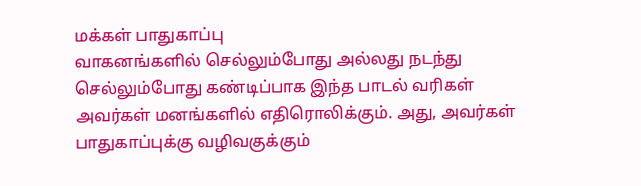மக்கள் பாதுகாப்பு
வாகனங்களில் செல்லும்போது அல்லது நடந்து செல்லும்போது கண்டிப்பாக இந்த பாடல் வரிகள் அவர்கள் மனங்களில் எதிரொலிக்கும். அது, அவர்கள் பாதுகாப்புக்கு வழிவகுக்கும்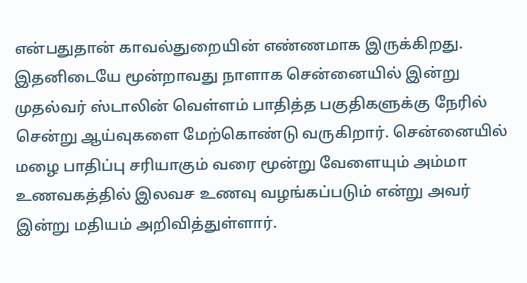என்பதுதான் காவல்துறையின் எண்ணமாக இருக்கிறது. இதனிடையே மூன்றாவது நாளாக சென்னையில் இன்று முதல்வர் ஸ்டாலின் வெள்ளம் பாதித்த பகுதிகளுக்கு நேரில் சென்று ஆய்வுகளை மேற்கொண்டு வருகிறார். சென்னையில் மழை பாதிப்பு சரியாகும் வரை மூன்று வேளையும் அம்மா உணவகத்தில் இலவச உணவு வழங்கப்படும் என்று அவர் இன்று மதியம் அறிவித்துள்ளார்.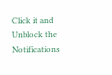Click it and Unblock the Notifications